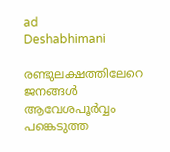ad
Deshabhimani

രണ്ടുലക്ഷത്തിലേറെ ജനങ്ങൾ ആവേശപൂർവ്വം പങ്കെടുത്ത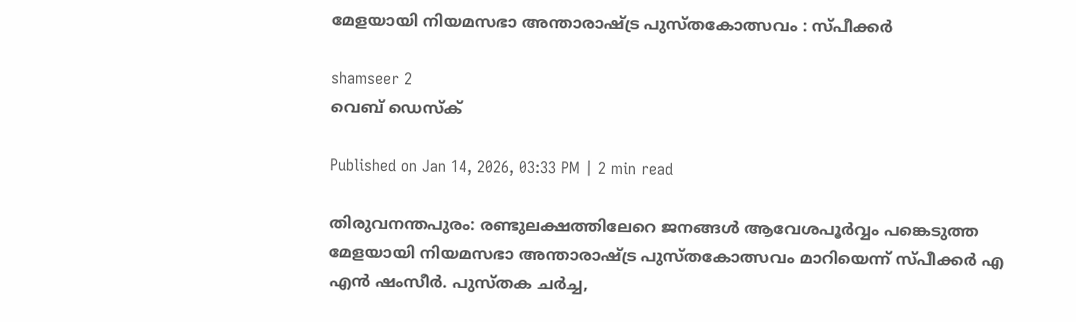മേളയായി നിയമസഭാ അന്താരാഷ്ട്ര പുസ്തകോത്സവം : സ്പീക്കർ

shamseer 2
വെബ് ഡെസ്ക്

Published on Jan 14, 2026, 03:33 PM | 2 min read

തിരുവനന്തപുരം: രണ്ടുലക്ഷത്തിലേറെ ജനങ്ങൾ ആവേശപൂർവ്വം പങ്കെടുത്ത മേളയായി നിയമസഭാ അന്താരാഷ്ട്ര പുസ്തകോത്സവം മാറിയെന്ന് സ്പീക്കർ എ എൻ ഷംസീർ. പുസ്തക ചർച്ച,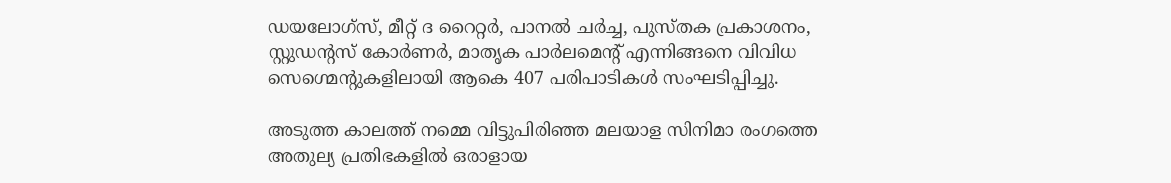ഡയലോഗ്സ്, മീറ്റ് ദ റൈറ്റർ, പാനൽ ചർച്ച, പുസ്തക പ്രകാശനം, സ്റ്റുഡന്റസ് കോർണർ, മാതൃക പാർലമെന്റ് എന്നിങ്ങനെ വിവിധ സെഗ്മെന്റുകളിലായി ആകെ 407 പരിപാടികള്‍ സംഘടിപ്പിച്ചു.

അടുത്ത കാലത്ത് നമ്മെ വിട്ടുപിരിഞ്ഞ മലയാള സിനിമാ രംഗത്തെ അതുല്യ പ്രതിഭകളില്‍ ഒരാളായ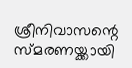ശ്രീനിവാസന്റെ സ്മരണയ്ക്കായി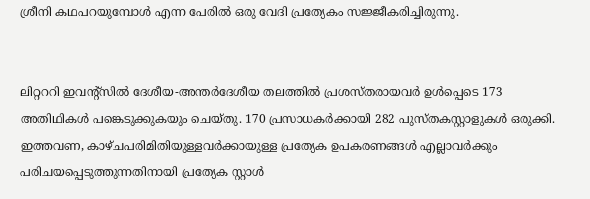ശ്രീനി കഥപറയുമ്പോള്‍ എന്ന പേരില്‍ ഒരു വേദി പ്രത്യേകം സജ്ജീകരിച്ചിരുന്നു.


ലിറ്റററി ഇവന്റ്സില്‍ ദേശീയ-അന്തര്‍ദേശീയ തലത്തില്‍ പ്രശസ്തരായവര്‍ ഉള്‍പ്പെടെ 173 അതിഥികള്‍ പങ്കെടുക്കുകയും ചെയ്തു. 170 പ്രസാധകര്‍ക്കായി 282 പുസ്തകസ്റ്റാളുകള്‍ ഒരുക്കി. ഇത്തവണ, കാഴ്ചപരിമിതിയുള്ളവര്‍ക്കായുള്ള പ്രത്യേക ഉപകരണങ്ങള്‍ എല്ലാവര്‍ക്കും പരിചയപ്പെടുത്തുന്നതിനായി പ്രത്യേക സ്റ്റാള്‍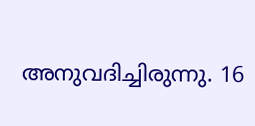അനുവദിച്ചിരുന്നു. 16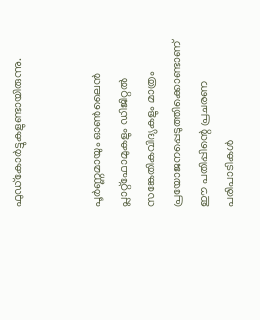ഫുഡ്കോര്‍ട്ടുകളുണ്ടായിരുന്നു.


പൂര്‍ണ്ണമായും ഓണ്‍ലൈന്‍ പ്ലാറ്റ്ഫോമുകളും ഡിജിറ്റല്‍ സങ്കേതികവിദ്യകളും മാത്രം പ്രയോജനപ്പെടുത്തിക്കൊണ്ടാണ് ഈ പതിപ്പിന്റെ പ്രചരണ പരിപാടികള്‍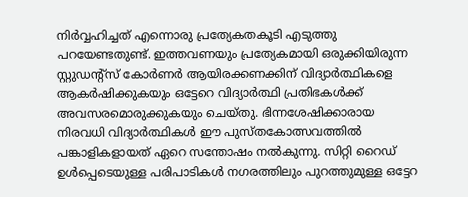നിര്‍വ്വഹിച്ചത് എന്നൊരു പ്രത്യേകതകൂടി എടുത്തു പറയേണ്ടതുണ്ട്. ഇത്തവണയും പ്രത്യേകമായി ഒരുക്കിയിരുന്ന സ്റ്റുഡന്റ്സ് കോര്‍ണര്‍ ആയിരക്കണക്കിന് വിദ്യാര്‍ത്ഥികളെ ആകര്‍ഷിക്കുകയും ഒട്ടേറെ വിദ്യാര്‍ത്ഥി പ്രതിഭകള്‍ക്ക് അവസരമൊരുക്കുകയും ചെയ്തു. ഭിന്നശേഷിക്കാരായ നിരവധി വിദ്യാര്‍ത്ഥികള്‍ ഈ പുസ്തകോത്സവത്തില്‍ പങ്കാളികളായത് ഏറെ സന്തോഷം നല്‍കുന്നു. സിറ്റി റൈഡ് ഉള്‍പ്പെടെയുള്ള പരിപാടികള്‍ നഗരത്തിലും പുറത്തുമുള്ള ഒട്ടേറ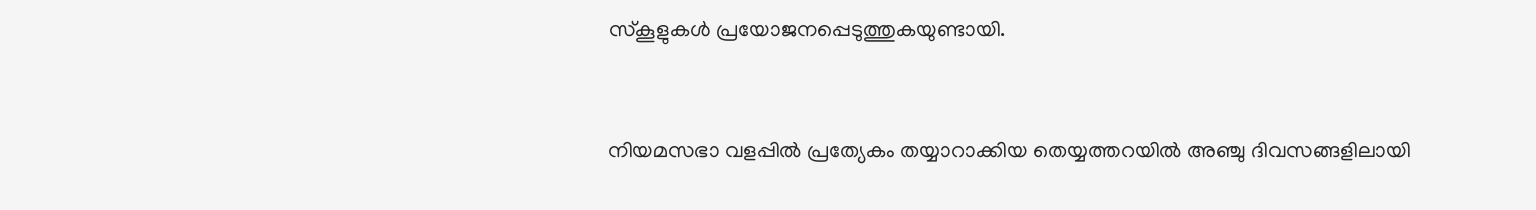സ്കൂളുകള്‍ പ്രയോജനപ്പെടുത്തുകയുണ്ടായി.


നിയമസഭാ വളപ്പില്‍ പ്രത്യേകം തയ്യാറാക്കിയ തെയ്യത്തറയില്‍ അഞ്ചു ദിവസങ്ങളിലായി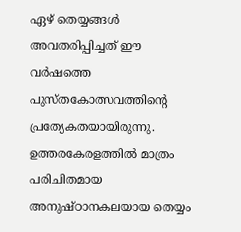ഏഴ് തെയ്യങ്ങള്‍ അവതരിപ്പിച്ചത് ഈ വര്‍ഷത്തെ പുസ്തകോത്സവത്തിന്റെ പ്രത്യേകതയായിരുന്നു. ഉത്തരകേരളത്തില്‍ മാത്രം പരിചിതമായ അനുഷ്ഠാനകലയായ തെയ്യം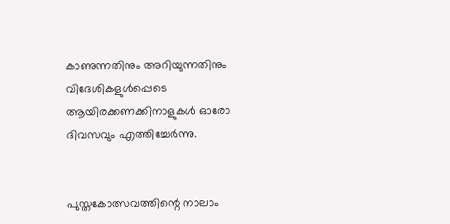കാണുന്നതിനും അറിയുന്നതിനും വിദേശികളുള്‍പ്പെടെ ആയിരക്കണക്കിനാളുകള്‍ ഓരോ ദിവസവും എത്തിച്ചേര്‍ന്നു.


പുസ്തകോത്സവത്തിന്റെ നാലാം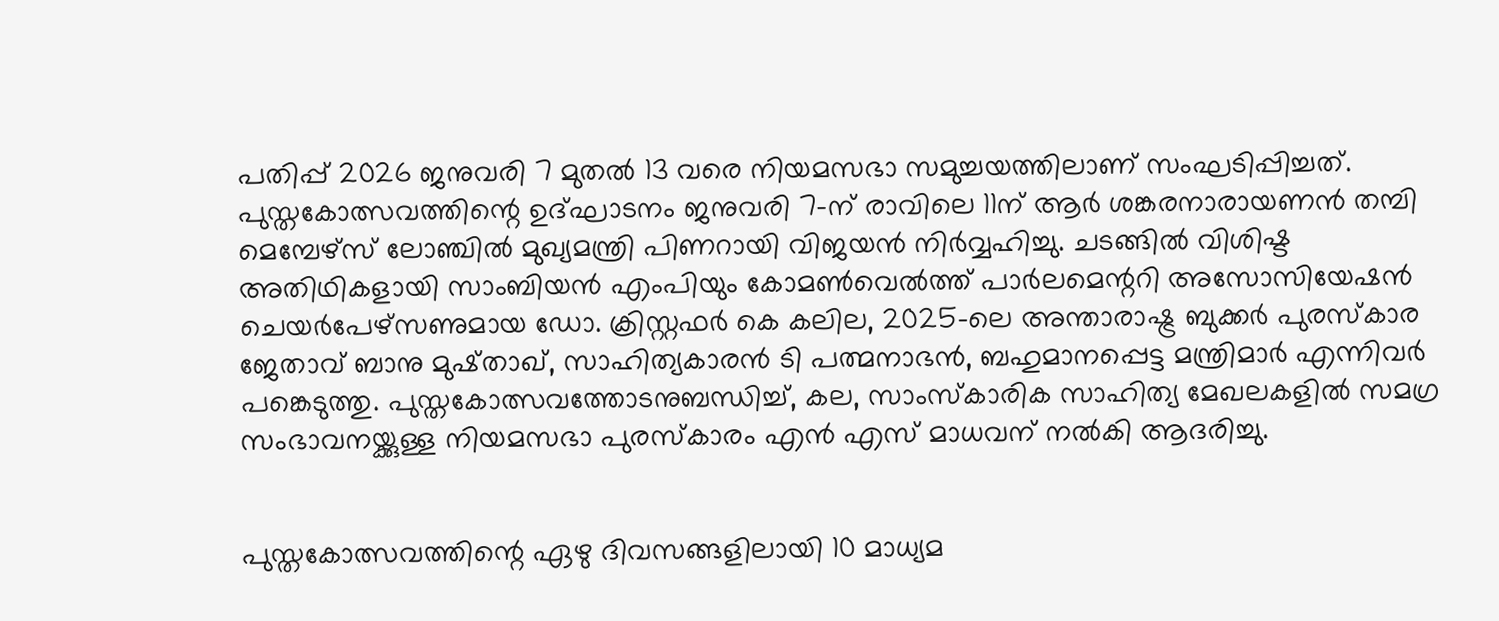പതിപ്പ് 2026 ജനുവരി 7 മുതല്‍ 13 വരെ നിയമസഭാ സമുച്ചയത്തിലാണ് സംഘടിപ്പിച്ചത്. പുസ്തകോത്സവത്തിന്റെ ഉദ്ഘാടനം ജനുവരി 7-ന് രാവിലെ 11ന് ആര്‍ ശങ്കരനാരായണന്‍ തമ്പി മെമ്പേഴ്സ് ലോഞ്ചില്‍ മുഖ്യമന്ത്രി പിണറായി വിജയന്‍ നിര്‍വ്വഹിച്ചു. ചടങ്ങില്‍ വിശിഷ്ട അതിഥികളായി സാംബിയന്‍ എംപിയും കോമണ്‍വെല്‍ത്ത് പാര്‍ലമെന്ററി അസോസിയേഷന്‍ ചെയര്‍പേഴ്സണുമായ ഡോ. ക്രിസ്റ്റഫര്‍ കെ കലില, 2025-ലെ അന്താരാഷ്ട്ര ബുക്കര്‍ പുരസ്കാര ജേതാവ് ബാനു മുഷ്താഖ്, സാഹിത്യകാരന്‍ ടി പത്മനാഭന്‍, ബഹുമാനപ്പെട്ട മന്ത്രിമാര്‍ എന്നിവര്‍ പങ്കെടുത്തു. പുസ്തകോത്സവത്തോടനുബന്ധിച്ച്, കല, സാംസ്കാരിക സാഹിത്യ മേഖലകളില്‍ സമഗ്ര സംഭാവനയ്ക്കുള്ള നിയമസഭാ പുരസ്കാരം എന്‍ എസ് മാധവന് നല്‍കി ആദരിച്ചു.


പുസ്തകോത്സവത്തിന്റെ ഏഴു ദിവസങ്ങളിലായി 10 മാധ്യമ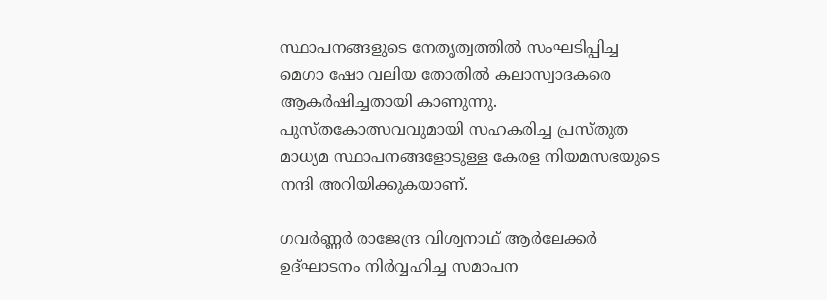സ്ഥാപനങ്ങളുടെ നേതൃത്വത്തില്‍ സംഘടിപ്പിച്ച മെഗാ ഷോ വലിയ തോതിൽ കലാസ്വാദകരെ ആകർഷിച്ചതായി കാണുന്നു. പുസ്തകോത്സവവുമായി സഹകരിച്ച പ്രസ്തുത മാധ്യമ സ്ഥാപനങ്ങളോടുള്ള കേരള നിയമസഭയുടെ നന്ദി അറിയിക്കുകയാണ്.

ഗവര്‍ണ്ണര്‍ രാജേന്ദ്ര വിശ്വനാഥ് ആര്‍ലേക്കര്‍ ഉദ്ഘാടനം നിര്‍വ്വഹിച്ച സമാപന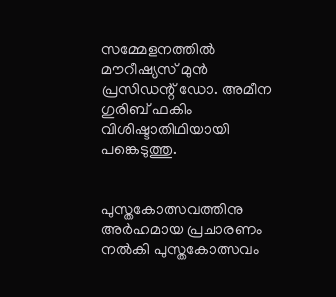സമ്മേളനത്തില്‍ മൗറീഷ്യസ് മുന്‍ പ്രസിഡന്റ് ഡോ. അമീന ഗുരിബ് ഫകിം വിശിഷ്ടാതിഥിയായി പങ്കെടുത്തു.


പുസ്തകോത്സവത്തിനു അർഹമായ പ്രചാരണം നൽകി പുസ്തകോത്സവം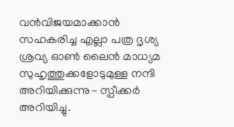വൻവിജയമാക്കാൻ സഹകരിച്ച എല്ലാ പത്ര ദൃശ്യ ശ്രവ്യ ഓൺ ലൈൻ മാധ്യമ സുഹൃത്തുക്കളോടുമുള്ള നന്ദി അറിയിക്കുന്നു- സ്പീക്കർ അറിയിച്ചു.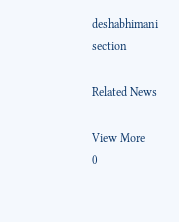deshabhimani section

Related News

View More
0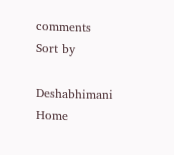comments
Sort by

Deshabhimani
Home